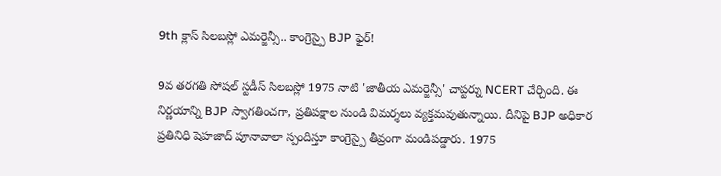9th క్లాస్ సిలబస్లో ఎమర్జెన్సీ.. కాంగ్రెస్పై BJP ఫైర్!

9వ తరగతి సోషల్ స్టడీస్ సిలబస్లో 1975 నాటి 'జాతీయ ఎమర్జెన్సీ' చాప్టర్ను NCERT చేర్చింది. ఈ నిర్ణయాన్ని BJP స్వాగతించగా, ప్రతిపక్షాల నుండి విమర్శలు వ్యక్తమవుతున్నాయి. దీనిపై BJP అధికార ప్రతినిధి షెహజాద్ పూనావాలా స్పందిస్తూ కాంగ్రెస్పై తీవ్రంగా మండిపడ్డారు. 1975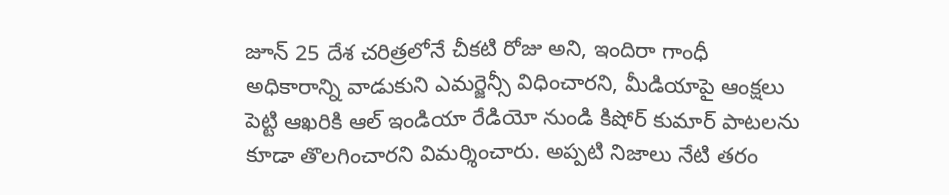జూన్ 25 దేశ చరిత్రలోనే చీకటి రోజు అని, ఇందిరా గాంధీ అధికారాన్ని వాడుకుని ఎమర్జెన్సీ విధించారని, మీడియాపై ఆంక్షలు పెట్టి ఆఖరికి ఆల్ ఇండియా రేడియో నుండి కిషోర్ కుమార్ పాటలను కూడా తొలగించారని విమర్శించారు. అప్పటి నిజాలు నేటి తరం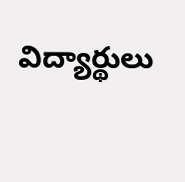విద్యార్థులు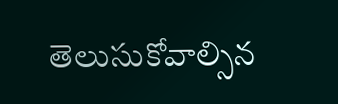తెలుసుకోవాల్సిన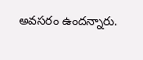అవసరం ఉందన్నారు.